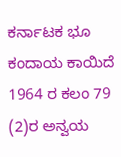ಕರ್ನಾಟಕ ಭೂ ಕಂದಾಯ ಕಾಯಿದೆ 1964 ರ ಕಲಂ 79 (2)ರ ಅನ್ವಯ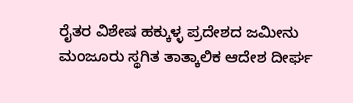ರೈತರ ವಿಶೇಷ ಹಕ್ಕುಳ್ಳ ಪ್ರದೇಶದ ಜಮೀನು ಮಂಜೂರು ಸ್ಥಗಿತ ತಾತ್ಕಾಲಿಕ ಆದೇಶ ದೀರ್ಘ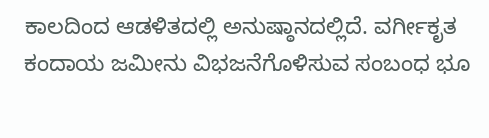ಕಾಲದಿಂದ ಆಡಳಿತದಲ್ಲಿ ಅನುಷ್ಠಾನದಲ್ಲಿದೆ. ವರ್ಗೀಕೃತ ಕಂದಾಯ ಜಮೀನು ವಿಭಜನೆಗೊಳಿಸುವ ಸಂಬಂಧ ಭೂ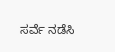ಸರ್ವೆ ನಡೆಸಿ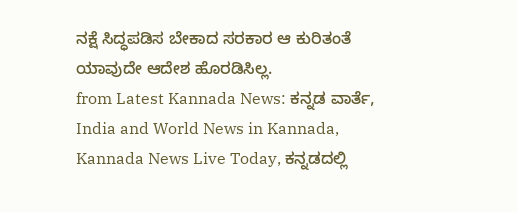ನಕ್ಷೆ ಸಿದ್ಧಪಡಿಸ ಬೇಕಾದ ಸರಕಾರ ಆ ಕುರಿತಂತೆ ಯಾವುದೇ ಆದೇಶ ಹೊರಡಿಸಿಲ್ಲ.
from Latest Kannada News: ಕನ್ನಡ ವಾರ್ತೆ, India and World News in Kannada, Kannada News Live Today, ಕನ್ನಡದಲ್ಲಿ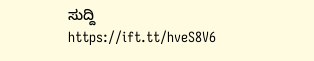ಸುದ್ದಿ https://ift.tt/hveS8V6